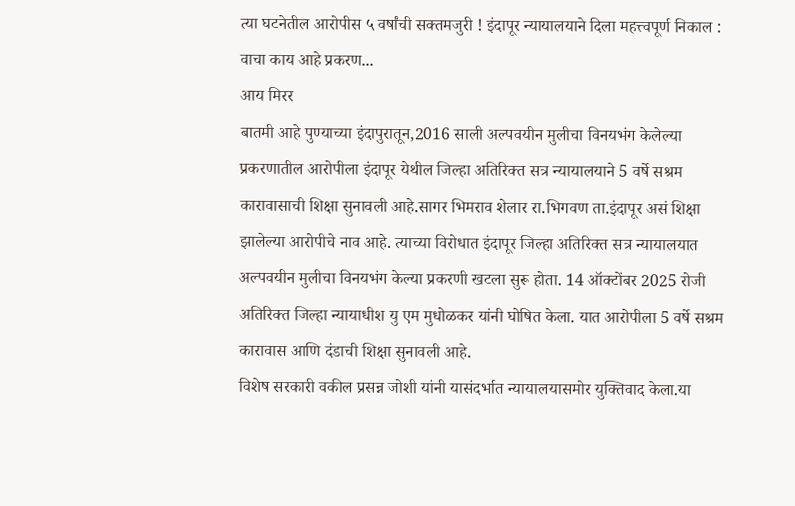त्या घटनेतील आरोपीस ५ वर्षांची सक्तमजुरी ! इंदापूर न्यायालयाने दिला महत्त्वपूर्ण निकाल : वाचा काय आहे प्रकरण...
आय मिरर
बातमी आहे पुण्याच्या इंदापुरातून,2016 साली अल्पवयीन मुलीचा विनयभंग केलेल्या प्रकरणातील आरोपीला इंदापूर येथील जिल्हा अतिरिक्त सत्र न्यायालयाने 5 वर्षे सश्रम कारावासाची शिक्षा सुनावली आहे.सागर भिमराव शेलार रा.भिगवण ता.इंदापूर असं शिक्षा झालेल्या आरोपीचे नाव आहे. त्याच्या विरोधात इंदापूर जिल्हा अतिरिक्त सत्र न्यायालयात अल्पवयीन मुलीचा विनयभंग केल्या प्रकरणी खटला सुरू होता. 14 ऑक्टोंबर 2025 रोजी अतिरिक्त जिल्हा न्यायाधीश यु एम मुधोळकर यांनी घोषित केला. यात आरोपीला 5 वर्षे सश्रम कारावास आणि दंडाची शिक्षा सुनावली आहे.
विशेष सरकारी वकील प्रसन्न जोशी यांनी यासंदर्भात न्यायालयासमोर युक्तिवाद केला.या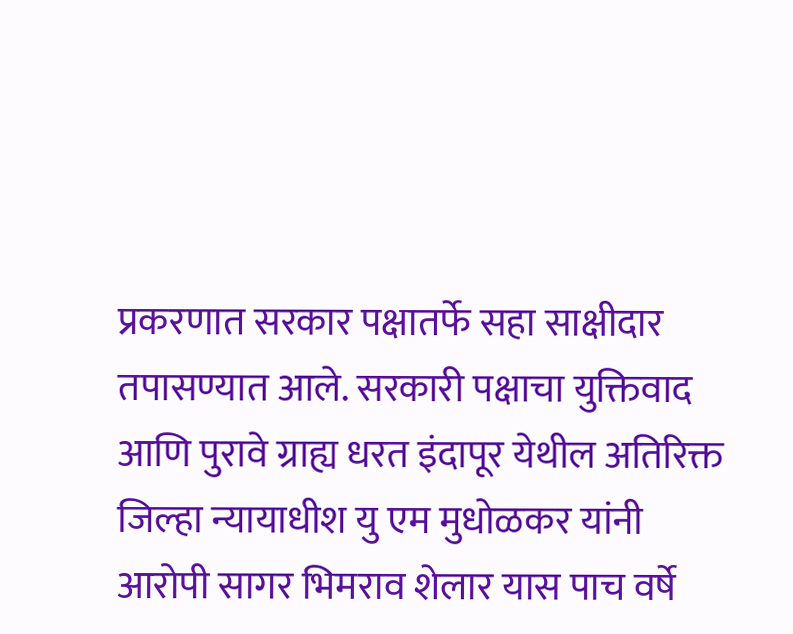प्रकरणात सरकार पक्षातर्फे सहा साक्षीदार तपासण्यात आले. सरकारी पक्षाचा युक्तिवाद आणि पुरावे ग्राह्य धरत इंदापूर येथील अतिरिक्त जिल्हा न्यायाधीश यु एम मुधोळकर यांनी आरोपी सागर भिमराव शेलार यास पाच वर्षे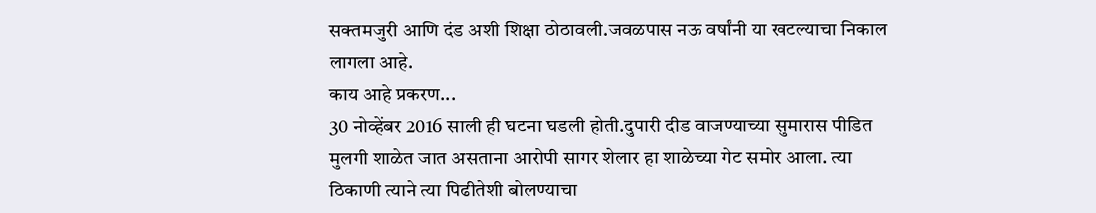सक्तमजुरी आणि दंड अशी शिक्षा ठोठावली.जवळपास नऊ वर्षांनी या खटल्याचा निकाल लागला आहे.
काय आहे प्रकरण...
30 नोव्हेंबर 2016 साली ही घटना घडली होती.दुपारी दीड वाजण्याच्या सुमारास पीडित मुलगी शाळेत जात असताना आरोपी सागर शेलार हा शाळेच्या गेट समोर आला. त्या ठिकाणी त्याने त्या पिढीतेशी बोलण्याचा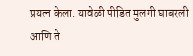प्रयत्न केला. यावेळी पीडित मुलगी घाबरली आणि ते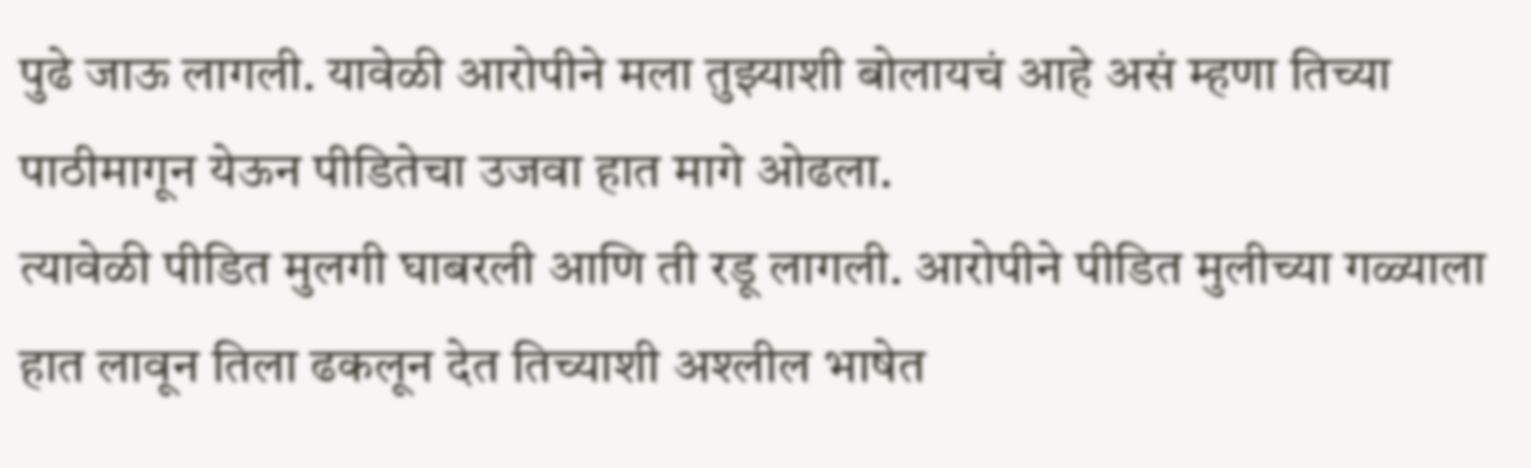पुढे जाऊ लागली. यावेळी आरोपीने मला तुझ्याशी बोलायचं आहे असं म्हणा तिच्या पाठीमागून येऊन पीडितेचा उजवा हात मागे ओढला.
त्यावेळी पीडित मुलगी घाबरली आणि ती रडू लागली. आरोपीने पीडित मुलीच्या गळ्याला हात लावून तिला ढकलून देत तिच्याशी अश्लील भाषेत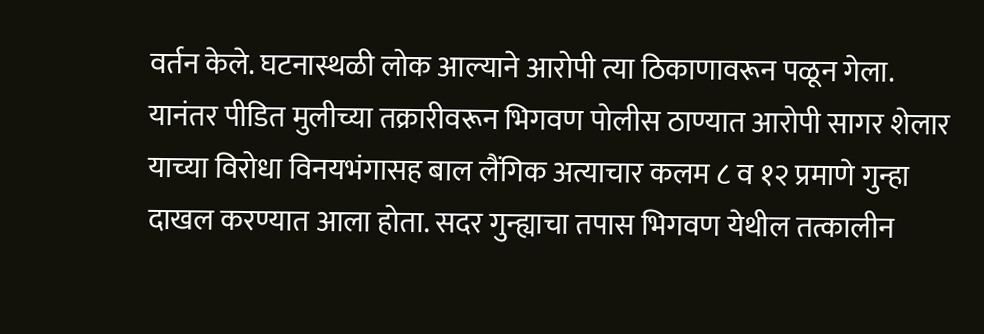वर्तन केले. घटनास्थळी लोक आल्याने आरोपी त्या ठिकाणावरून पळून गेला.
यानंतर पीडित मुलीच्या तक्रारीवरून भिगवण पोलीस ठाण्यात आरोपी सागर शेलार याच्या विरोधा विनयभंगासह बाल लैंगिक अत्याचार कलम ८ व १२ प्रमाणे गुन्हा दाखल करण्यात आला होता. सदर गुन्ह्याचा तपास भिगवण येथील तत्कालीन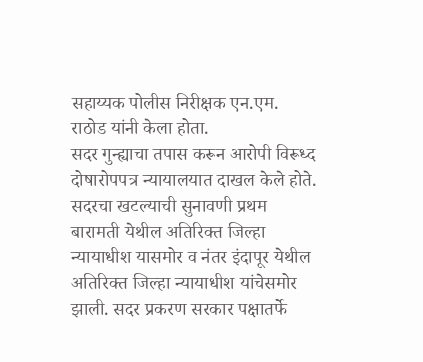सहाय्यक पोलीस निरीक्षक एन.एम. राठोड यांनी केला होता.
सदर गुन्ह्याचा तपास करून आरोपी विरूध्द दोषारोपपत्र न्यायालयात दाखल केले होते. सदरचा खटल्याची सुनावणी प्रथम बारामती येथील अतिरिक्त जिल्हा न्यायाधीश यासमोर व नंतर इंदापूर येथील अतिरिक्त जिल्हा न्यायाधीश यांचेसमोर झाली. सदर प्रकरण सरकार पक्षातर्फे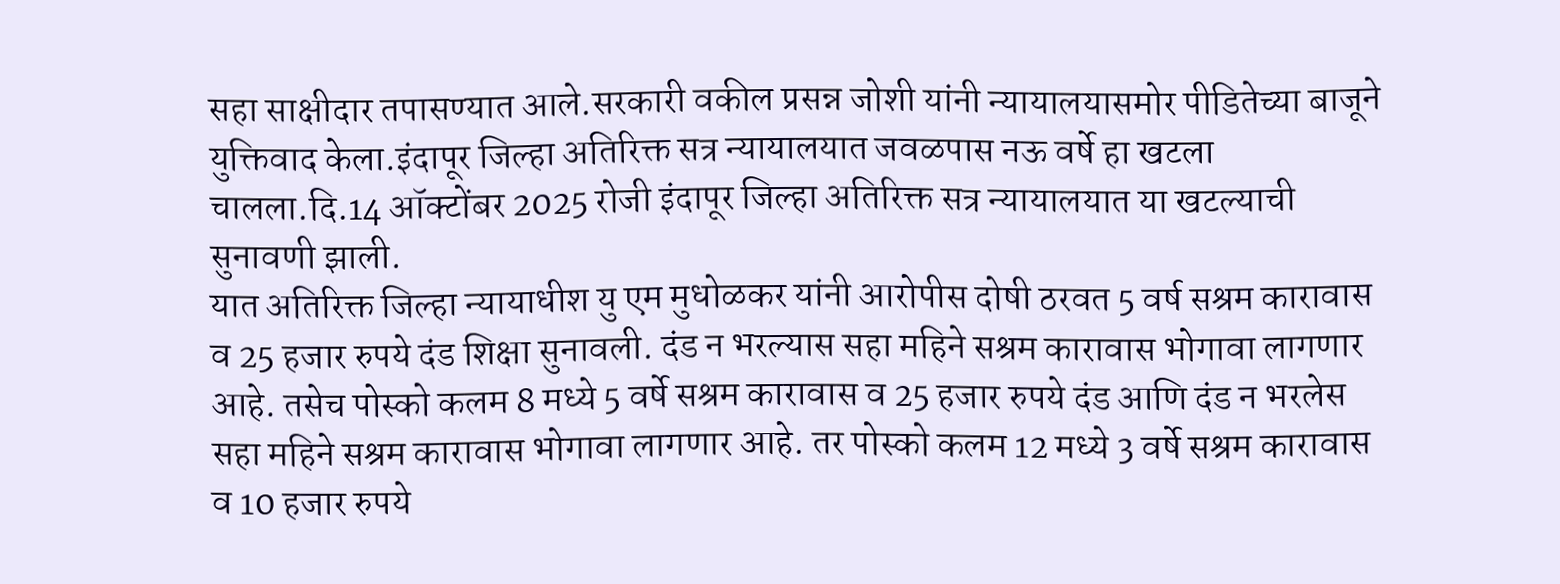सहा साक्षीदार तपासण्यात आले.सरकारी वकील प्रसन्न जोशी यांनी न्यायालयासमोर पीडितेच्या बाजूने युक्तिवाद केला.इंदापूर जिल्हा अतिरिक्त सत्र न्यायालयात जवळपास नऊ वर्षे हा खटला चालला.दि.14 ऑक्टोंबर 2025 रोजी इंदापूर जिल्हा अतिरिक्त सत्र न्यायालयात या खटल्याची सुनावणी झाली.
यात अतिरिक्त जिल्हा न्यायाधीश यु एम मुधोळकर यांनी आरोपीस दोषी ठरवत 5 वर्ष सश्रम कारावास व 25 हजार रुपये दंड शिक्षा सुनावली. दंड न भरल्यास सहा महिने सश्रम कारावास भोगावा लागणार आहे. तसेच पोस्को कलम 8 मध्ये 5 वर्षे सश्रम कारावास व 25 हजार रुपये दंड आणि दंड न भरलेस सहा महिने सश्रम कारावास भोगावा लागणार आहे. तर पोस्को कलम 12 मध्ये 3 वर्षे सश्रम कारावास व 10 हजार रुपये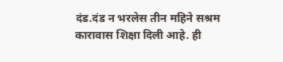दंड.दंड न भरलेस तीन महिने सश्रम कारावास शिक्षा दिली आहे. ही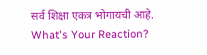सर्व शिक्षा एकत्र भोगायची आहे.
What's Your Reaction?